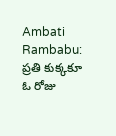Ambati Rambabu: ప్రతి కుక్కకూ ఓ రోజు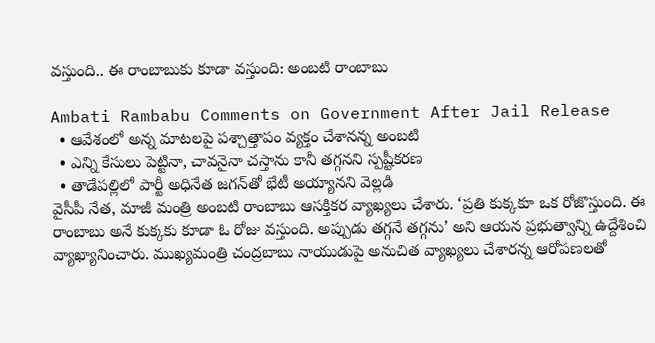వస్తుంది.. ఈ రాంబాబుకు కూడా వస్తుంది: అంబటి రాంబాబు

Ambati Rambabu Comments on Government After Jail Release
  • ఆవేశంలో అన్న మాటలపై పశ్చాత్తాపం వ్యక్తం చేశానన్న అంబటి
  • ఎన్ని కేసులు పెట్టినా, చావనైనా చస్తాను కానీ తగ్గనని స్పష్టీకరణ
  • తాడేపల్లిలో పార్టీ అధినేత జగన్‌తో భేటీ అయ్యానని వెల్లడి
వైసీపీ నేత, మాజీ మంత్రి అంబటి రాంబాబు ఆసక్తికర వ్యాఖ్యలు చేశారు. ‘ప్రతి కుక్కకూ ఒక రోజొస్తుంది. ఈ రాంబాబు అనే కుక్కకు కూడా ఓ రోజు వస్తుంది. అప్పుడు తగ్గనే తగ్గను’ అని ఆయన ప్రభుత్వాన్ని ఉద్దేశించి వ్యాఖ్యానించారు. ముఖ్యమంత్రి చంద్రబాబు నాయుడుపై అనుచిత వ్యాఖ్యలు చేశారన్న ఆరోపణలతో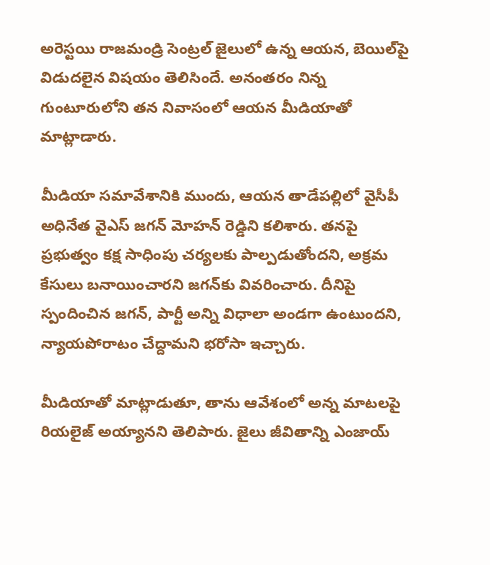అరెస్టయి రాజమండ్రి సెంట్రల్ జైలులో ఉన్న ఆయన, బెయిల్‌పై విడుదలైన విషయం తెలిసిందే. అనంతరం నిన్న గుంటూరులోని తన నివాసంలో ఆయన మీడియాతో మాట్లాడారు.

మీడియా సమావేశానికి ముందు, ఆయన తాడేపల్లిలో వైసీపీ అధినేత వైఎస్ జగన్ మోహన్ రెడ్డిని కలిశారు. తనపై ప్రభుత్వం కక్ష సాధింపు చర్యలకు పాల్పడుతోందని, అక్రమ కేసులు బనాయించారని జగన్‌కు వివరించారు. దీనిపై స్పందించిన జగన్, పార్టీ అన్ని విధాలా అండగా ఉంటుందని, న్యాయపోరాటం చేద్దామని భరోసా ఇచ్చారు.

మీడియాతో మాట్లాడుతూ, తాను ఆవేశంలో అన్న మాటలపై రియలైజ్ అయ్యానని తెలిపారు. జైలు జీవితాన్ని ఎంజాయ్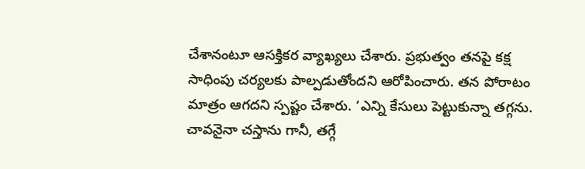చేశానంటూ ఆసక్తికర వ్యాఖ్యలు చేశారు. ప్రభుత్వం తనపై కక్ష సాధింపు చర్యలకు పాల్పడుతోందని ఆరోపించారు. తన పోరాటం మాత్రం ఆగదని స్పష్టం చేశారు. ‘ఎన్ని కేసులు పెట్టుకున్నా తగ్గను. చావనైనా చస్తాను గానీ, తగ్గే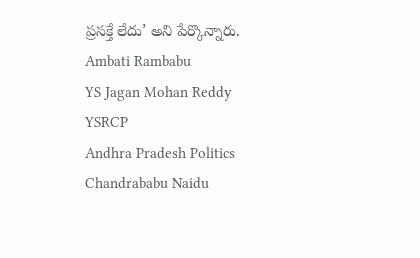ప్రసక్తే లేదు’ అని పేర్కొన్నారు.
Ambati Rambabu
YS Jagan Mohan Reddy
YSRCP
Andhra Pradesh Politics
Chandrababu Naidu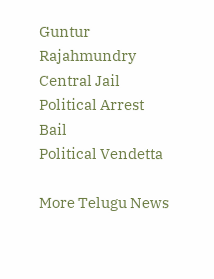Guntur
Rajahmundry Central Jail
Political Arrest
Bail
Political Vendetta

More Telugu News